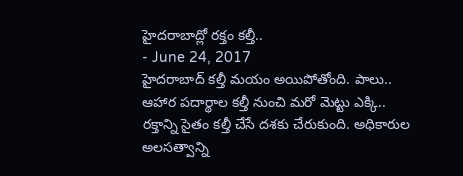హైదరాబాద్లో రక్తం కల్తీ..
- June 24, 2017
హైదరాబాద్ కల్తీ మయం అయిపోతోంది. పాలు.. ఆహార పదార్థాల కల్తీ నుంచి మరో మెట్టు ఎక్కి.. రక్తాన్ని సైతం కల్తీ చేసే దశకు చేరుకుంది. అధికారుల అలసత్వాన్ని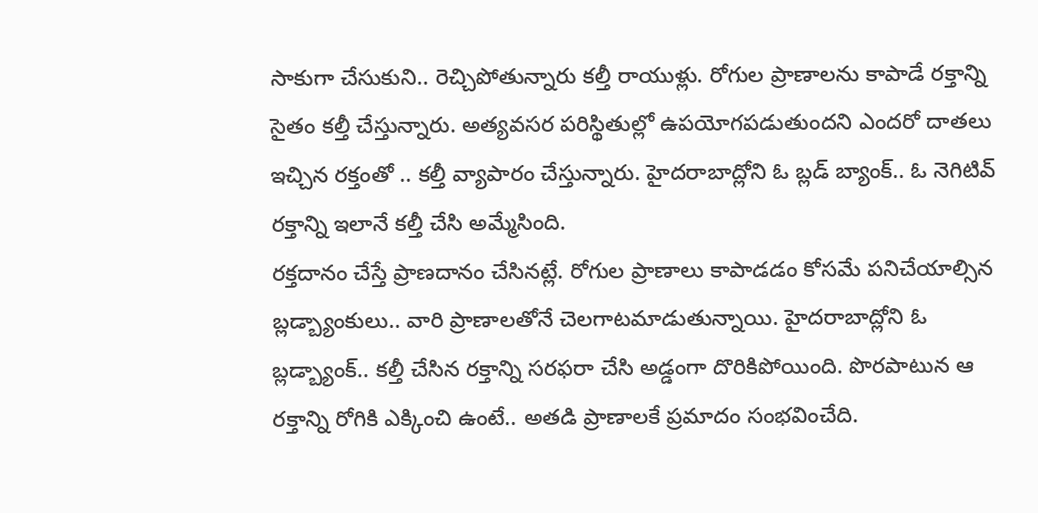సాకుగా చేసుకుని.. రెచ్చిపోతున్నారు కల్తీ రాయుళ్లు. రోగుల ప్రాణాలను కాపాడే రక్తాన్ని సైతం కల్తీ చేస్తున్నారు. అత్యవసర పరిస్థితుల్లో ఉపయోగపడుతుందని ఎందరో దాతలు ఇచ్చిన రక్తంతో .. కల్తీ వ్యాపారం చేస్తున్నారు. హైదరాబాద్లోని ఓ బ్లడ్ బ్యాంక్.. ఓ నెగిటివ్ రక్తాన్ని ఇలానే కల్తీ చేసి అమ్మేసింది.
రక్తదానం చేస్తే ప్రాణదానం చేసినట్లే. రోగుల ప్రాణాలు కాపాడడం కోసమే పనిచేయాల్సిన బ్లడ్బ్యాంకులు.. వారి ప్రాణాలతోనే చెలగాటమాడుతున్నాయి. హైదరాబాద్లోని ఓ బ్లడ్బ్యాంక్.. కల్తీ చేసిన రక్తాన్ని సరఫరా చేసి అడ్డంగా దొరికిపోయింది. పొరపాటున ఆ రక్తాన్ని రోగికి ఎక్కించి ఉంటే.. అతడి ప్రాణాలకే ప్రమాదం సంభవించేది.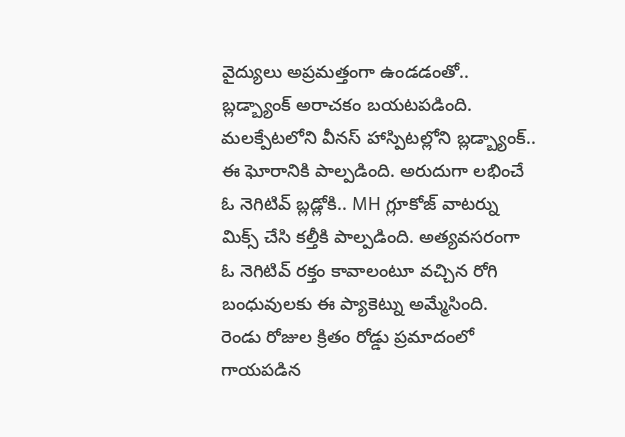వైద్యులు అప్రమత్తంగా ఉండడంతో.. బ్లడ్బ్యాంక్ అరాచకం బయటపడింది.
మలక్పేటలోని వీనస్ హాస్పిటల్లోని బ్లడ్బ్యాంక్.. ఈ ఘోరానికి పాల్పడింది. అరుదుగా లభించే ఓ నెగిటివ్ బ్లడ్లోకి.. MH గ్లూకోజ్ వాటర్ను మిక్స్ చేసి కల్తీకి పాల్పడింది. అత్యవసరంగా ఓ నెగిటివ్ రక్తం కావాలంటూ వచ్చిన రోగి బంధువులకు ఈ ప్యాకెట్ను అమ్మేసింది.
రెండు రోజుల క్రితం రోడ్డు ప్రమాదంలో గాయపడిన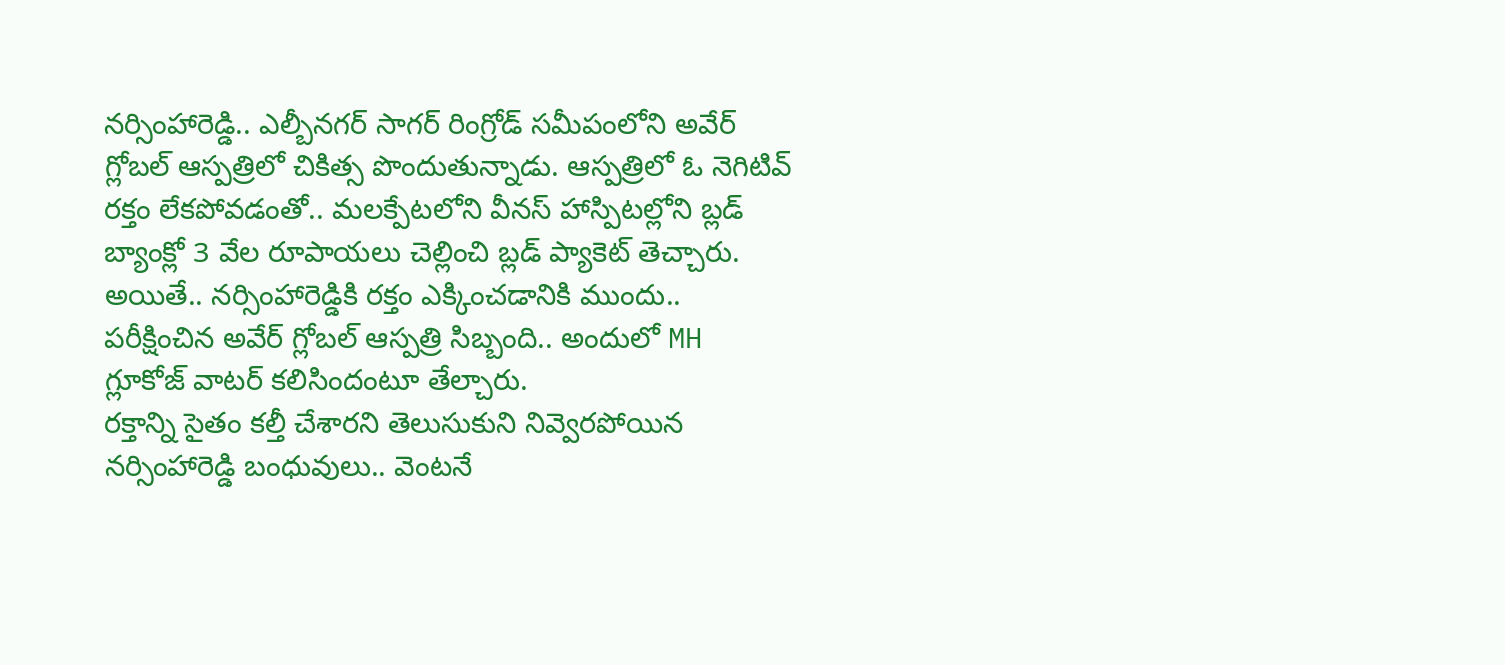నర్సింహారెడ్డి.. ఎల్బీనగర్ సాగర్ రింగ్రోడ్ సమీపంలోని అవేర్ గ్లోబల్ ఆస్పత్రిలో చికిత్స పొందుతున్నాడు. ఆస్పత్రిలో ఓ నెగిటివ్ రక్తం లేకపోవడంతో.. మలక్పేటలోని వీనస్ హాస్పిటల్లోని బ్లడ్ బ్యాంక్లో 3 వేల రూపాయలు చెల్లించి బ్లడ్ ప్యాకెట్ తెచ్చారు. అయితే.. నర్సింహారెడ్డికి రక్తం ఎక్కించడానికి ముందు.. పరీక్షించిన అవేర్ గ్లోబల్ ఆస్పత్రి సిబ్బంది.. అందులో MH గ్లూకోజ్ వాటర్ కలిసిందంటూ తేల్చారు.
రక్తాన్ని సైతం కల్తీ చేశారని తెలుసుకుని నివ్వెరపోయిన నర్సింహారెడ్డి బంధువులు.. వెంటనే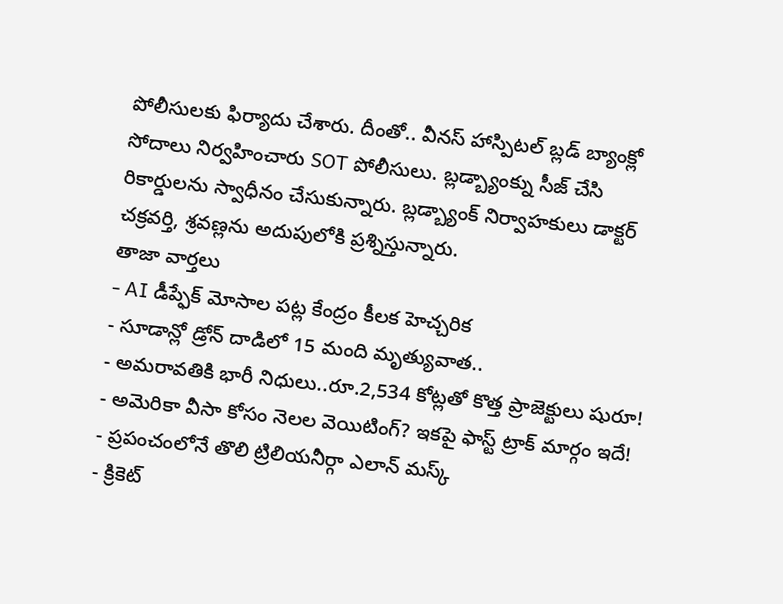పోలీసులకు ఫిర్యాదు చేశారు. దీంతో.. వీనస్ హాస్పిటల్ బ్లడ్ బ్యాంక్లో సోదాలు నిర్వహించారు SOT పోలీసులు. బ్లడ్బ్యాంక్ను సీజ్ చేసి రికార్డులను స్వాధీనం చేసుకున్నారు. బ్లడ్బ్యాంక్ నిర్వాహకులు డాక్టర్ చక్రవర్తి, శ్రవణ్లను అదుపులోకి ప్రశ్నిస్తున్నారు.
తాజా వార్తలు
- AI డీప్ఫేక్ మోసాల పట్ల కేంద్రం కీలక హెచ్చరిక
- సూడాన్లో డ్రోన్ దాడిలో 15 మంది మృత్యువాత..
- అమరావతికి భారీ నిధులు..రూ.2,534 కోట్లతో కొత్త ప్రాజెక్టులు షురూ!
- అమెరికా వీసా కోసం నెలల వెయిటింగ్? ఇకపై ఫాస్ట్ ట్రాక్ మార్గం ఇదే!
- ప్రపంచంలోనే తొలి ట్రిలియనీర్గా ఎలాన్ మస్క్
- క్రికెట్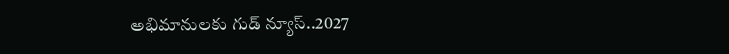అభిమానులకు గుడ్ న్యూస్..2027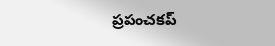ప్రపంచకప్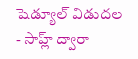షెడ్యూల్ విడుదల
- సాహ్ల్ ద్వారా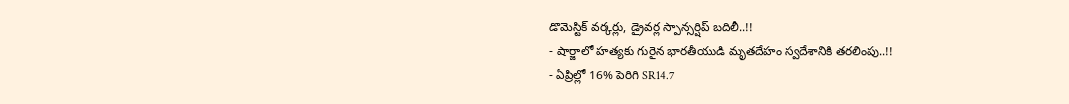డొమెస్టిక్ వర్కర్లు, డ్రైవర్ల స్పాన్సర్షిప్ బదిలీ..!!
- షార్జాలో హత్యకు గురైన భారతీయుడి మృతదేహం స్వదేశానికి తరలింపు..!!
- ఏప్రిల్లో 16% పెరిగి SR14.7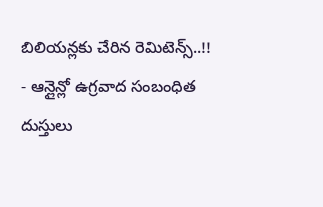బిలియన్లకు చేరిన రెమిటెన్స్..!!
- ఆన్లైన్లో ఉగ్రవాద సంబంధిత దుస్తులు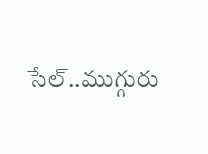సేల్..ముగ్గురు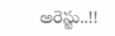అరెస్టు..!!